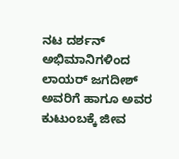ನಟ ದರ್ಶನ್ ಅಭಿಮಾನಿಗಳಿಂದ ಲಾಯರ್ ಜಗದೀಶ್ ಅವರಿಗೆ ಹಾಗೂ ಅವರ ಕುಟುಂಬಕ್ಕೆ ಜೀವ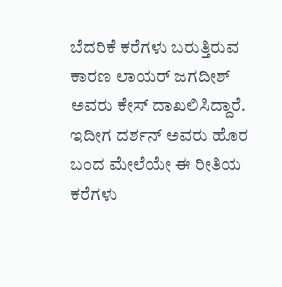ಬೆದರಿಕೆ ಕರೆಗಳು ಬರುತ್ತಿರುವ ಕಾರಣ ಲಾಯರ್ ಜಗದೀಶ್ ಅವರು ಕೇಸ್ ದಾಖಲಿಸಿದ್ದಾರೆ. ಇದೀಗ ದರ್ಶನ್ ಅವರು ಹೊರ ಬಂದ ಮೇಲೆಯೇ ಈ ರೀತಿಯ ಕರೆಗಳು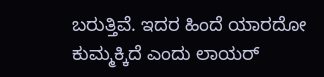ಬರುತ್ತಿವೆ. ಇದರ ಹಿಂದೆ ಯಾರದೋ ಕುಮ್ಮಕ್ಕಿದೆ ಎಂದು ಲಾಯರ್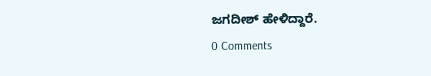ಜಗದೀಶ್ ಹೇಳಿದ್ದಾರೆ.
0 Comments